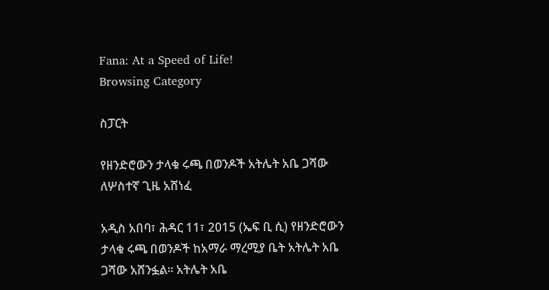Fana: At a Speed of Life!
Browsing Category

ስፓርት

የዘንድሮውን ታላቁ ሩጫ በወንዶች አትሌት አቤ ጋሻው ለሦስተኛ ጊዜ አሸነፈ

አዲስ አበባ፣ ሕዳር 11፣ 2015 (ኤፍ ቢ ሲ) የዘንድሮውን ታላቁ ሩጫ በወንዶች ከአማራ ማረሚያ ቤት አትሌት አቤ ጋሻው አሸንፏል፡፡ አትሌት አቤ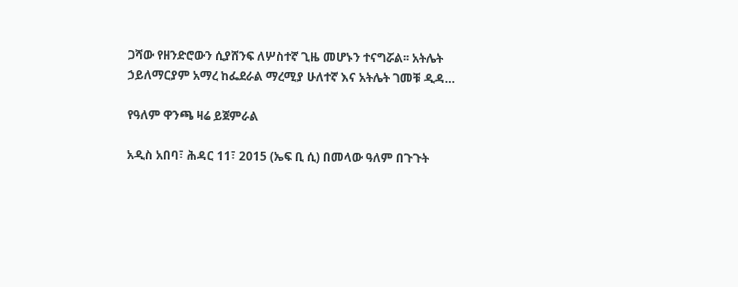ጋሻው የዘንድሮውን ሲያሸንፍ ለሦስተኛ ጊዜ መሆኑን ተናግሯል፡፡ አትሌት ኃይለማርያም አማረ ከፌደራል ማረሚያ ሁለተኛ እና አትሌት ገመቹ ዲዳ…

የዓለም ዋንጫ ዛሬ ይጀምራል

አዲስ አበባ፣ ሕዳር 11፣ 2015 (ኤፍ ቢ ሲ) በመላው ዓለም በጉጉት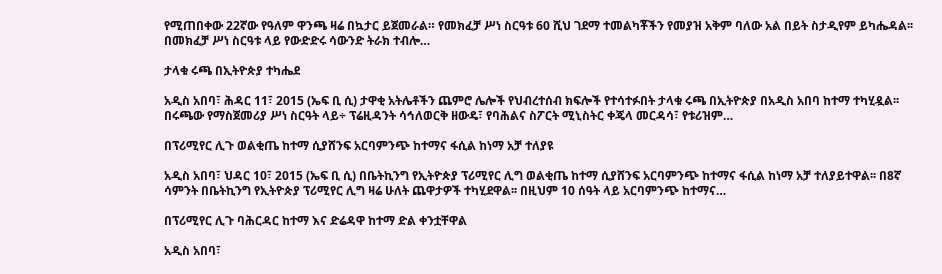የሚጠበቀው 22ኛው የዓለም ዋንጫ ዛሬ በኳታር ይጀመራል። የመክፈቻ ሥነ ስርዓቱ 60 ሺህ ገደማ ተመልካቾችን የመያዝ አቅም ባለው አል በይት ስታዲየም ይካሔዳል፡፡ በመክፈቻ ሥነ ስርዓቱ ላይ የውድድሩ ሳውንድ ትራክ ተብሎ…

ታላቁ ሩጫ በኢትዮጵያ ተካሔደ

አዲስ አበባ፣ ሕዳር 11፣ 2015 (ኤፍ ቢ ሲ) ታዋቂ አትሌቶችን ጨምሮ ሌሎች የህብረተሰብ ክፍሎች የተሳተፉበት ታላቁ ሩጫ በኢትዮጵያ በአዲስ አበባ ከተማ ተካሂዷል፡፡ በሩጫው የማስጀመሪያ ሥነ ስርዓት ላይ÷ ፕሬዚዳንት ሳኅለወርቅ ዘውዴ፣ የባሕልና ስፖርት ሚኒስትር ቀጄላ መርዳሳ፣ የቱሪዝም…

በፕሪሚየር ሊጉ ወልቂጤ ከተማ ሲያሸንፍ አርባምንጭ ከተማና ፋሲል ከነማ አቻ ተለያዩ

አዲስ አበባ፣ ህዳር 10፣ 2015 (ኤፍ ቢ ሲ) በቤትኪንግ የኢትዮጵያ ፕሪሚየር ሊግ ወልቂጤ ከተማ ሲያሸንፍ አርባምንጭ ከተማና ፋሲል ከነማ አቻ ተለያይተዋል፡፡ በ8ኛ ሳምንት በቤትኪንግ የኢትዮጵያ ፕሪሚየር ሊግ ዛሬ ሁለት ጨዋታዎች ተካሂደዋል፡፡ በዚህም 10 ሰዓት ላይ አርባምንጭ ከተማና…

በፕሪሚየር ሊጉ ባሕርዳር ከተማ እና ድሬዳዋ ከተማ ድል ቀንቷቸዋል

አዲስ አበባ፣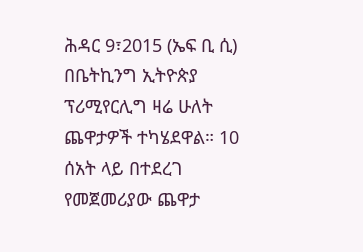ሕዳር 9፣2015 (ኤፍ ቢ ሲ) በቤትኪንግ ኢትዮጵያ ፕሪሚየርሊግ ዛሬ ሁለት ጨዋታዎች ተካሄደዋል። 10 ሰአት ላይ በተደረገ የመጀመሪያው ጨዋታ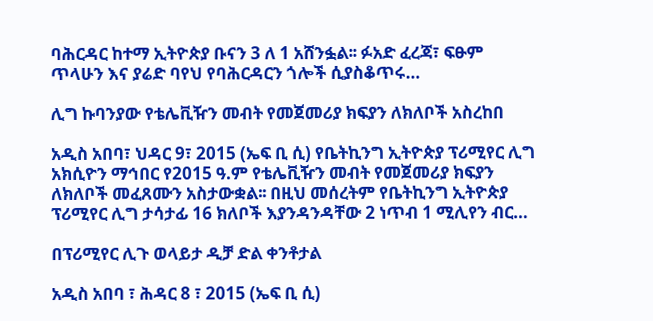ባሕርዳር ከተማ ኢትዮጵያ ቡናን 3 ለ 1 አሸንፏል፡፡ ፉአድ ፈረጃ፣ ፍፁም ጥላሁን እና ያሬድ ባየህ የባሕርዳርን ጎሎች ሲያስቆጥሩ…

ሊግ ኩባንያው የቴሌቪዥን መብት የመጀመሪያ ክፍያን ለክለቦች አስረከበ

አዲስ አበባ፣ ህዳር 9፣ 2015 (ኤፍ ቢ ሲ) የቤትኪንግ ኢትዮጵያ ፕሪሚየር ሊግ አክሲዮን ማኅበር የ2015 ዓ.ም የቴሌቪዥን መብት የመጀመሪያ ክፍያን ለክለቦች መፈጸሙን አስታውቋል፡፡ በዚህ መሰረትም የቤትኪንግ ኢትዮጵያ ፕሪሚየር ሊግ ታሳታፊ 16 ክለቦች እያንዳንዳቸው 2 ነጥብ 1 ሚሊየን ብር…

በፕሪሚየር ሊጉ ወላይታ ዲቻ ድል ቀንቶታል

አዲስ አበባ ፣ ሕዳር 8 ፣ 2015 (ኤፍ ቢ ሲ)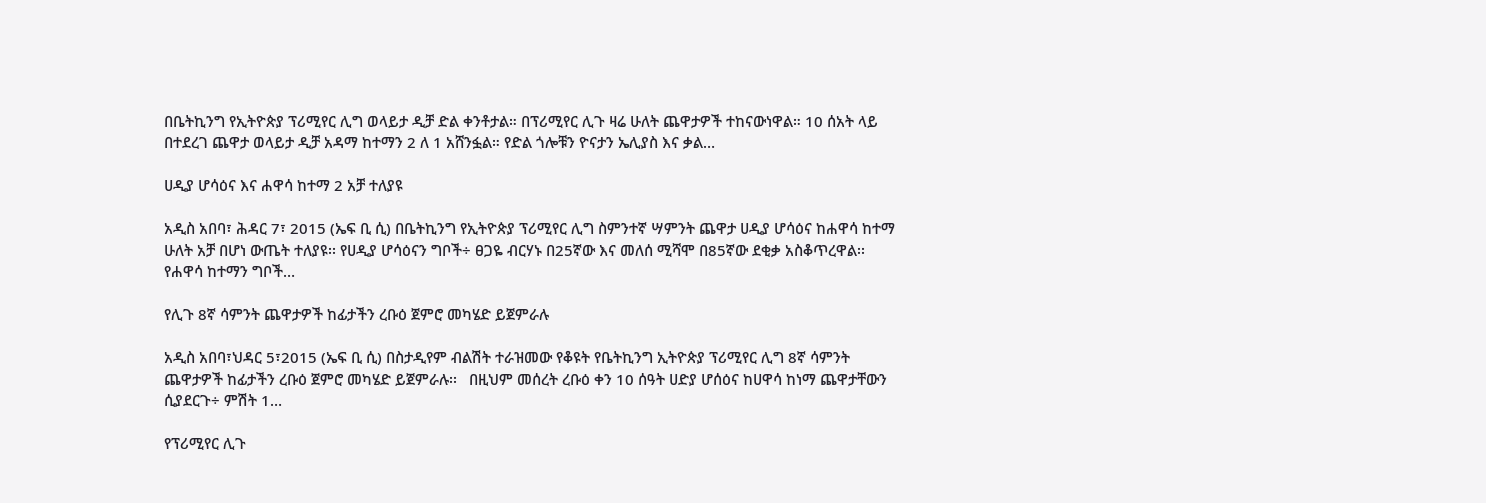በቤትኪንግ የኢትዮጵያ ፕሪሚየር ሊግ ወላይታ ዲቻ ድል ቀንቶታል። በፕሪሚየር ሊጉ ዛሬ ሁለት ጨዋታዎች ተከናውነዋል። 10 ሰአት ላይ በተደረገ ጨዋታ ወላይታ ዲቻ አዳማ ከተማን 2 ለ 1 አሸንፏል። የድል ጎሎቹን ዮናታን ኤሊያስ እና ቃል…

ሀዲያ ሆሳዕና እና ሐዋሳ ከተማ 2 አቻ ተለያዩ

አዲስ አበባ፣ ሕዳር 7፣ 2015 (ኤፍ ቢ ሲ) በቤትኪንግ የኢትዮጵያ ፕሪሚየር ሊግ ስምንተኛ ሣምንት ጨዋታ ሀዲያ ሆሳዕና ከሐዋሳ ከተማ ሁለት አቻ በሆነ ውጤት ተለያዩ፡፡ የሀዲያ ሆሳዕናን ግቦች÷ ፀጋዬ ብርሃኑ በ25ኛው እና መለሰ ሚሻሞ በ85ኛው ደቂቃ አስቆጥረዋል፡፡ የሐዋሳ ከተማን ግቦች…

የሊጉ 8ኛ ሳምንት ጨዋታዎች ከፊታችን ረቡዕ ጀምሮ መካሄድ ይጀምራሉ

አዲስ አበባ፣ህዳር 5፣2015 (ኤፍ ቢ ሲ) በስታዲየም ብልሽት ተራዝመው የቆዩት የቤትኪንግ ኢትዮጵያ ፕሪሚየር ሊግ 8ኛ ሳምንት ጨዋታዎች ከፊታችን ረቡዕ ጀምሮ መካሄድ ይጀምራሉ፡፡   በዚህም መሰረት ረቡዕ ቀን 10 ሰዓት ሀድያ ሆሰዕና ከሀዋሳ ከነማ ጨዋታቸውን ሲያደርጉ÷ ምሽት 1…

የፕሪሚየር ሊጉ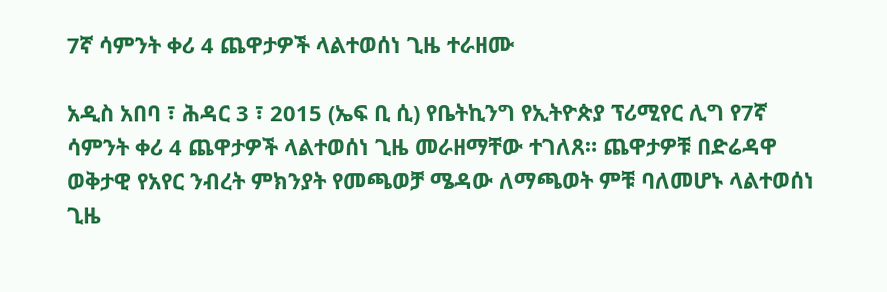7ኛ ሳምንት ቀሪ 4 ጨዋታዎች ላልተወሰነ ጊዜ ተራዘሙ

አዲስ አበባ ፣ ሕዳር 3 ፣ 2015 (ኤፍ ቢ ሲ) የቤትኪንግ የኢትዮጵያ ፕሪሚየር ሊግ የ7ኛ ሳምንት ቀሪ 4 ጨዋታዎች ላልተወሰነ ጊዜ መራዘማቸው ተገለጸ። ጨዋታዎቹ በድሬዳዋ ወቅታዊ የአየር ንብረት ምክንያት የመጫወቻ ሜዳው ለማጫወት ምቹ ባለመሆኑ ላልተወሰነ ጊዜ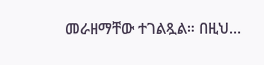መራዘማቸው ተገልጿል። በዚህ…